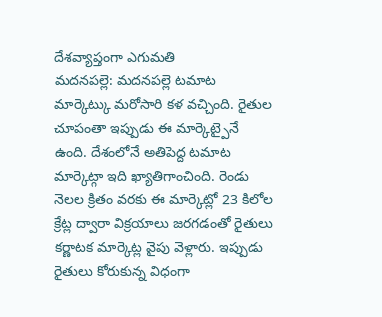దేశవ్యాప్తంగా ఎగుమతి
మదనపల్లె: మదనపల్లె టమాట మార్కెట్కు మరోసారి కళ వచ్చింది. రైతుల చూపంతా ఇప్పుడు ఈ మార్కెట్పైనే ఉంది. దేశంలోనే అతిపెద్ద టమాట మార్కెట్గా ఇది ఖ్యాతిగాంచింది. రెండు నెలల క్రితం వరకు ఈ మార్కెట్లో 23 కిలోల క్రేట్ల ద్వారా విక్రయాలు జరగడంతో రైతులు కర్ణాటక మార్కెట్ల వైపు వెళ్లారు. ఇప్పుడు రైతులు కోరుకున్న విధంగా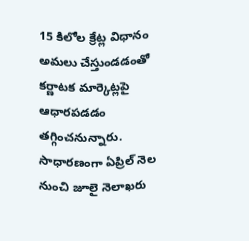15 కిలోల క్రేట్ల విధానం అమలు చేస్తుండడంతో కర్ణాటక మార్కెట్లపై ఆధారపడడం తగ్గించనున్నారు. సాధారణంగా ఏప్రిల్ నెల నుంచి జూలై నెలాఖరు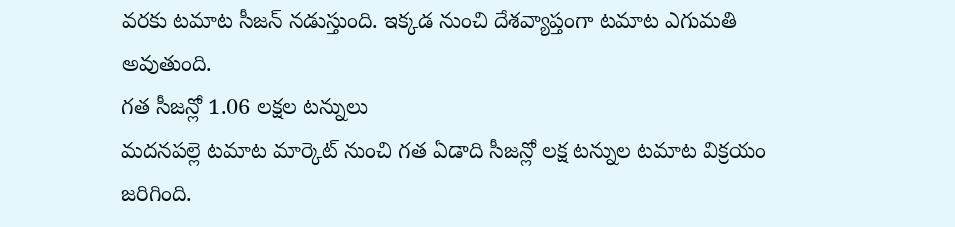వరకు టమాట సీజన్ నడుస్తుంది. ఇక్కడ నుంచి దేశవ్యాప్తంగా టమాట ఎగుమతి అవుతుంది.
గత సీజన్లో 1.06 లక్షల టన్నులు
మదనపల్లె టమాట మార్కెట్ నుంచి గత ఏడాది సీజన్లో లక్ష టన్నుల టమాట విక్రయం జరిగింది.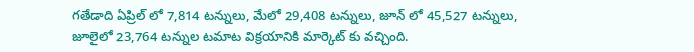గతేడాది ఏప్రిల్ లో 7,814 టన్నులు, మేలో 29,408 టన్నులు, జూన్ లో 45,527 టన్నులు, జూలైలో 23,764 టన్నుల టమాట విక్రయానికి మార్కెట్ కు వచ్చింది.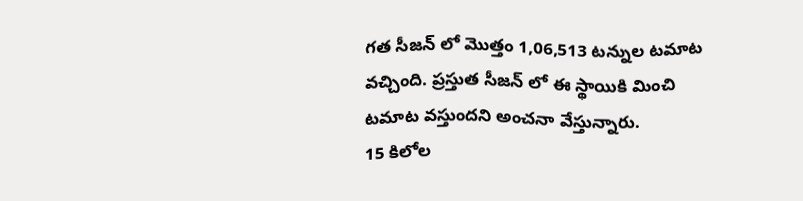గత సీజన్ లో మొత్తం 1,06,513 టన్నుల టమాట వచ్చింది. ప్రస్తుత సీజన్ లో ఈ స్థాయికి మించి టమాట వస్తుందని అంచనా వేస్తున్నారు.
15 కిలోల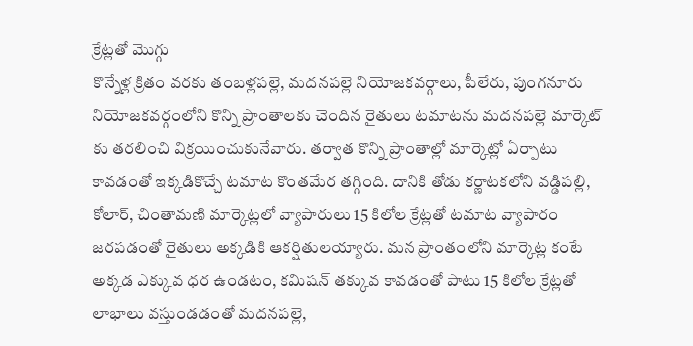క్రేట్లతో మొగ్గు
కొన్నేళ్ల క్రితం వరకు తంబళ్లపల్లె, మదనపల్లె నియోజకవర్గాలు, పీలేరు, పుంగనూరు నియోజకవర్గంలోని కొన్ని ప్రాంతాలకు చెందిన రైతులు టమాటను మదనపల్లె మార్కెట్ కు తరలించి విక్రయించుకునేవారు. తర్వాత కొన్ని ప్రాంతాల్లో మార్కెట్లో ఏర్పాటు కావడంతో ఇక్కడికొచ్చే టమాట కొంతమేర తగ్గింది. దానికి తోడు కర్ణాటకలోని వడ్డిపల్లి, కోలార్, చింతామణి మార్కెట్లలో వ్యాపారులు 15 కిలోల క్రేట్లతో టమాట వ్యాపారం జరపడంతో రైతులు అక్కడికి ఆకర్షితులయ్యారు. మన ప్రాంతంలోని మార్కెట్ల కంటే అక్కడ ఎక్కువ ధర ఉండటం, కమిషన్ తక్కువ కావడంతో పాటు 15 కిలోల క్రేట్లతో లాభాలు వస్తుండడంతో మదనపల్లె,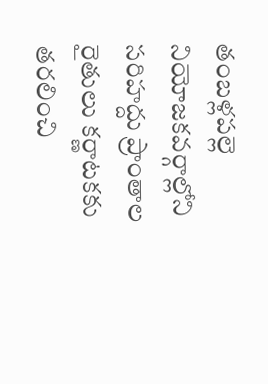తంబళ్లపల్లె నియోజకవర్గాల్లోని సరిహద్దు ప్రాంతాల రైతులు కర్ణాటకకు తరలించి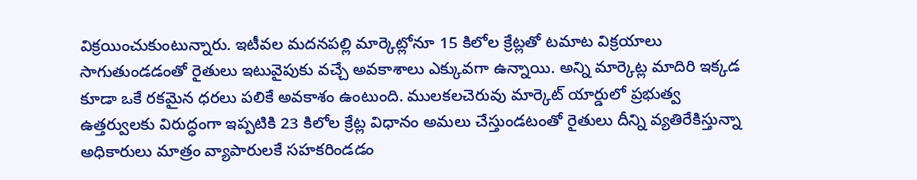విక్రయించుకుంటున్నారు. ఇటీవల మదనపల్లి మార్కెట్లోనూ 15 కిలోల క్రేట్లతో టమాట విక్రయాలు సాగుతుండడంతో రైతులు ఇటువైపుకు వచ్చే అవకాశాలు ఎక్కువగా ఉన్నాయి. అన్ని మార్కెట్ల మాదిరి ఇక్కడ కూడా ఒకే రకమైన ధరలు పలికే అవకాశం ఉంటుంది. ములకలచెరువు మార్కెట్ యార్డులో ప్రభుత్వ ఉత్తర్వులకు విరుద్ధంగా ఇప్పటికి 23 కిలోల క్రేట్ల విధానం అమలు చేస్తుండటంతో రైతులు దీన్ని వ్యతిరేకిస్తున్నా అధికారులు మాత్రం వ్యాపారులకే సహకరిండడం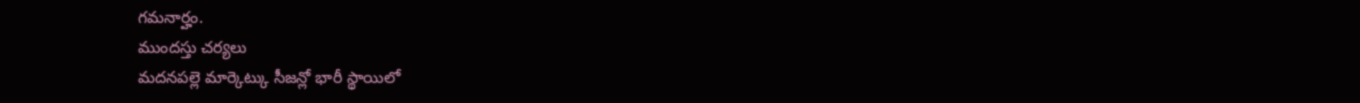గమనార్హం.
ముందస్తు చర్యలు
మదనపల్లె మార్కెట్కు సీజన్లో భారీ స్థాయిలో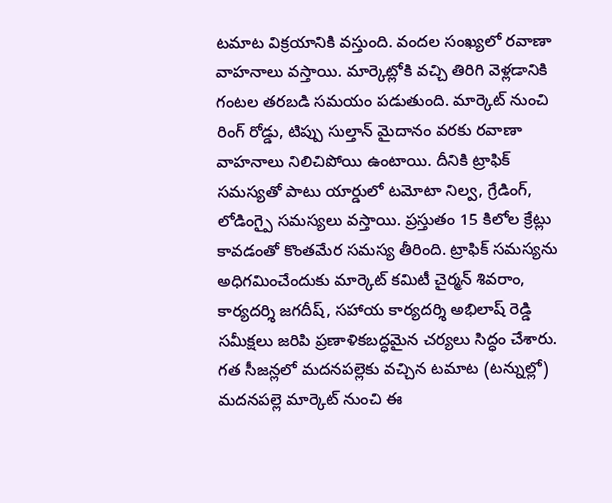టమాట విక్రయానికి వస్తుంది. వందల సంఖ్యలో రవాణా వాహనాలు వస్తాయి. మార్కెట్లోకి వచ్చి తిరిగి వెళ్లడానికి గంటల తరబడి సమయం పడుతుంది. మార్కెట్ నుంచి రింగ్ రోడ్డు, టిప్పు సుల్తాన్ మైదానం వరకు రవాణా వాహనాలు నిలిచిపోయి ఉంటాయి. దీనికి ట్రాఫిక్ సమస్యతో పాటు యార్డులో టమోటా నిల్వ, గ్రేడింగ్, లోడింగ్పై సమస్యలు వస్తాయి. ప్రస్తుతం 15 కిలోల క్రేట్లు కావడంతో కొంతమేర సమస్య తీరింది. ట్రాఫిక్ సమస్యను అధిగమించేందుకు మార్కెట్ కమిటీ చైర్మన్ శివరాం, కార్యదర్శి జగదీష్, సహాయ కార్యదర్శి అభిలాష్ రెడ్డి సమీక్షలు జరిపి ప్రణాళికబద్ధమైన చర్యలు సిద్ధం చేశారు.
గత సీజన్లలో మదనపల్లెకు వచ్చిన టమాట (టన్నుల్లో)
మదనపల్లె మార్కెట్ నుంచి ఈ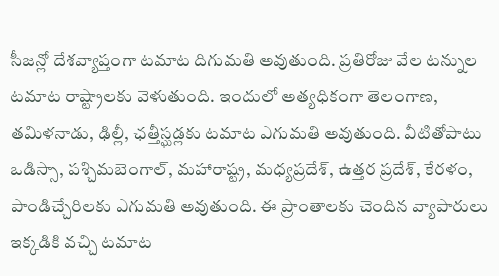సీజన్లో దేశవ్యాప్తంగా టమాట దిగుమతి అవుతుంది. ప్రతిరోజు వేల టన్నుల టమాట రాష్ట్రాలకు వెళుతుంది. ఇందులో అత్యధికంగా తెలంగాణ, తమిళనాడు, ఢిల్లీ, ఛత్తీస్ఘడ్లకు టమాట ఎగుమతి అవుతుంది. వీటితోపాటు ఒడిస్సా, పశ్చిమబెంగాల్, మహారాష్ట్ర, మధ్యప్రదేశ్, ఉత్తర ప్రదేశ్, కేరళం, పాండిచ్చేరిలకు ఎగుమతి అవుతుంది. ఈ ప్రాంతాలకు చెందిన వ్యాపారులు ఇక్కడికి వచ్చి టమాట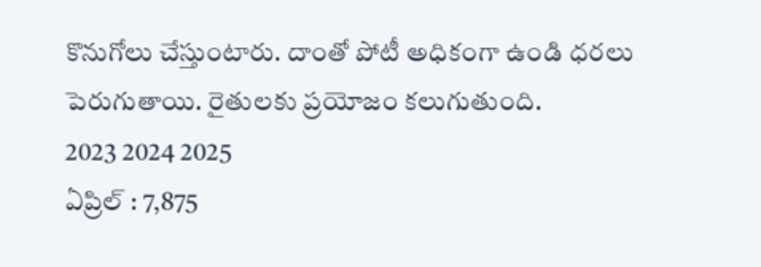కొనుగోలు చేస్తుంటారు. దాంతో పోటీ అధికంగా ఉండి ధరలు పెరుగుతాయి. రైతులకు ప్రయోజం కలుగుతుంది.
2023 2024 2025
ఏప్రిల్ : 7,875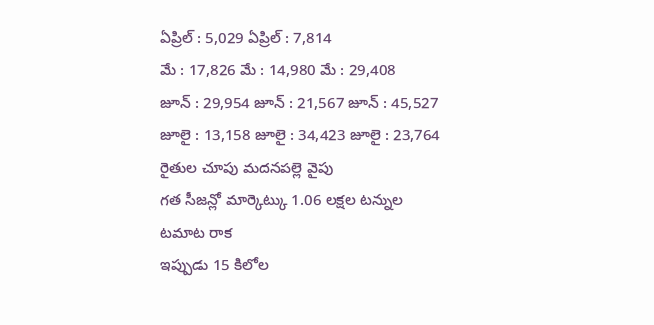ఏప్రిల్ : 5,029 ఏప్రిల్ : 7,814
మే : 17,826 మే : 14,980 మే : 29,408
జూన్ : 29,954 జూన్ : 21,567 జూన్ : 45,527
జూలై : 13,158 జూలై : 34,423 జూలై : 23,764
రైతుల చూపు మదనపల్లె వైపు
గత సీజన్లో మార్కెట్కు 1.06 లక్షల టన్నుల టమాట రాక
ఇప్పుడు 15 కిలోల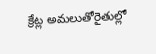క్రేట్ల అమలుతోరైతుల్లో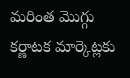మరింత మొగ్గు
కర్ణాటక మార్కెట్లకు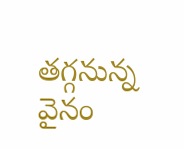తగ్గనున్న వైనం